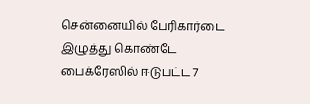சென்னையில் பேரிகார்டை இழுத்து கொண்டே பைக்ரேஸில் ஈடுபட்ட 7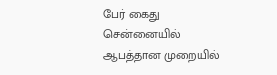பேர் கைது
சென்னையில் ஆபத்தான முறையில்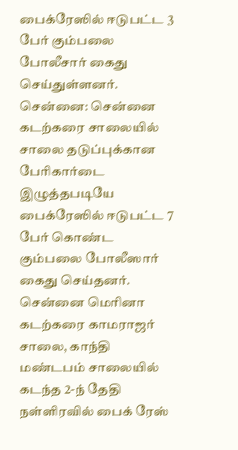பைக்ரேஸில் ஈடுபட்ட 3 பேர் கும்பலை போலீசார் கைது செய்துள்ளனர்.
சென்னை: சென்னை கடற்கரை சாலையில் சாலை தடுப்புக்கான பேரிகார்டை இழுத்தபடியே பைக்ரேஸில் ஈடுபட்ட 7 பேர் கொண்ட கும்பலை போலீஸார் கைது செய்தனர்.
சென்னை மெரினா கடற்கரை காமராஜர் சாலை, காந்தி மண்டபம் சாலையில் கடந்த 2-ந் தேதி நள்ளிரவில் பைக் ரேஸ்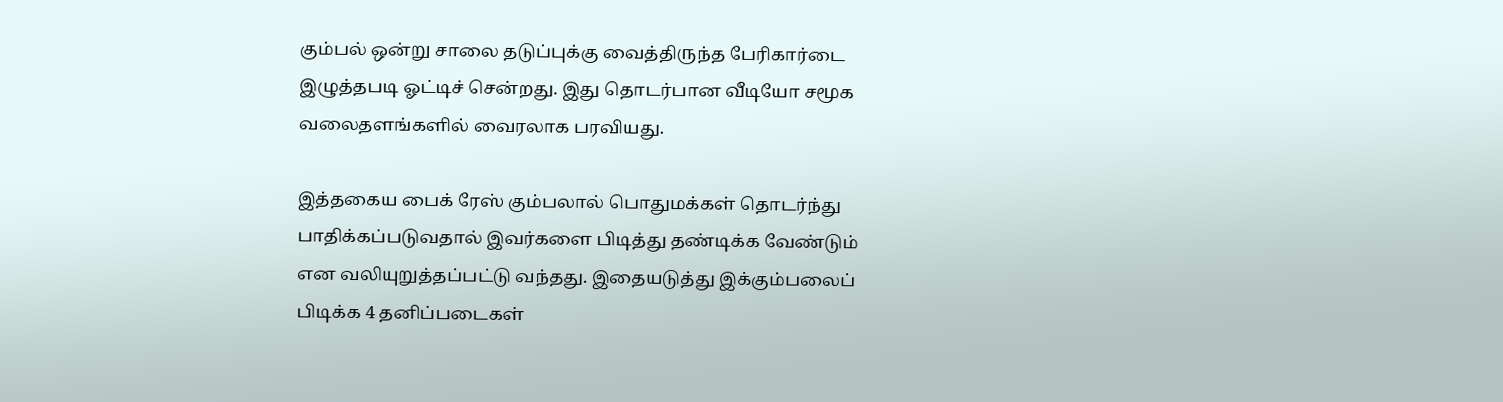கும்பல் ஒன்று சாலை தடுப்புக்கு வைத்திருந்த பேரிகார்டை இழுத்தபடி ஓட்டிச் சென்றது. இது தொடர்பான வீடியோ சமூக வலைதளங்களில் வைரலாக பரவியது.

இத்தகைய பைக் ரேஸ் கும்பலால் பொதுமக்கள் தொடர்ந்து பாதிக்கப்படுவதால் இவர்களை பிடித்து தண்டிக்க வேண்டும் என வலியுறுத்தப்பட்டு வந்தது. இதையடுத்து இக்கும்பலைப் பிடிக்க 4 தனிப்படைகள்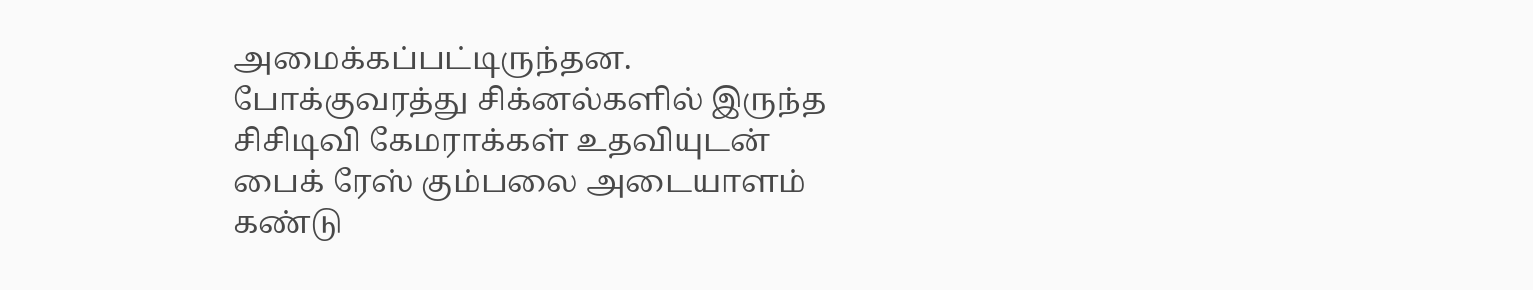அமைக்கப்பட்டிருந்தன.
போக்குவரத்து சிக்னல்களில் இருந்த சிசிடிவி கேமராக்கள் உதவியுடன் பைக் ரேஸ் கும்பலை அடையாளம் கண்டு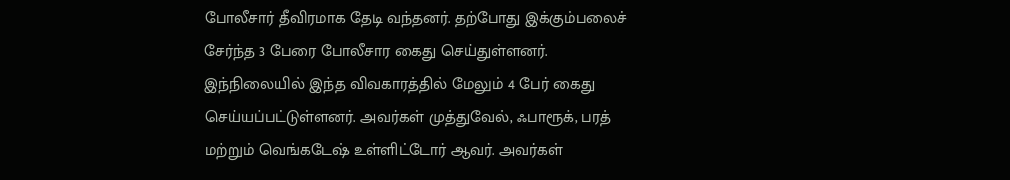போலீசார் தீவிரமாக தேடி வந்தனர். தற்போது இக்கும்பலைச் சேர்ந்த 3 பேரை போலீசார கைது செய்துள்ளனர்.
இந்நிலையில் இந்த விவகாரத்தில் மேலும் 4 பேர் கைது செய்யப்பட்டுள்ளனர். அவர்கள் முத்துவேல், ஃபாரூக், பரத் மற்றும் வெங்கடேஷ் உள்ளிட்டோர் ஆவர். அவர்கள்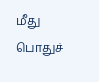மீது பொதுச்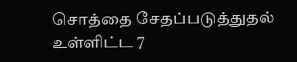சொத்தை சேதப்படுத்துதல் உள்ளிட்ட 7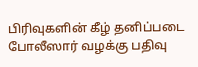பிரிவுகளின் கீழ் தனிப்படை போலீஸார் வழக்கு பதிவு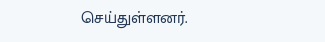செய்துள்ளனர்.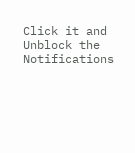Click it and Unblock the Notifications